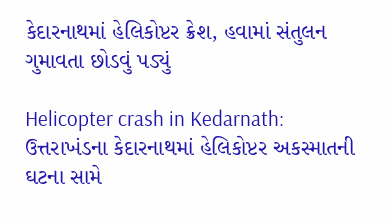કેદારનાથમાં હેલિકોપ્ટર ક્રેશ, હવામાં સંતુલન ગુમાવતા છોડવું પડ્યું

Helicopter crash in Kedarnath: ઉત્તરાખંડના કેદારનાથમાં હેલિકોપ્ટર અકસ્માતની ઘટના સામે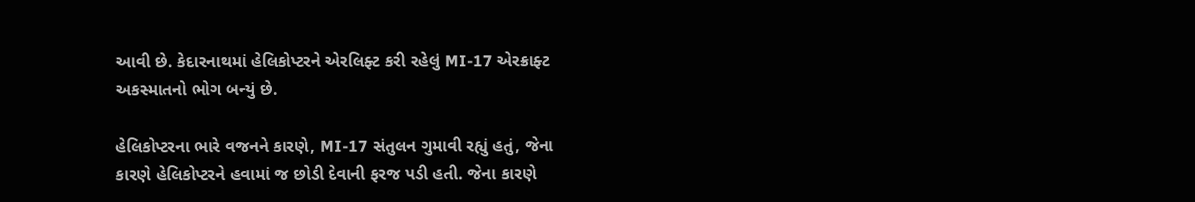આવી છે. કેદારનાથમાં હેલિકોપ્ટરને એરલિફ્ટ કરી રહેલું MI-17 એરક્રાફ્ટ અકસ્માતનો ભોગ બન્યું છે.

હેલિકોપ્ટરના ભારે વજનને કારણે, MI-17 સંતુલન ગુમાવી રહ્યું હતું, જેના કારણે હેલિકોપ્ટરને હવામાં જ છોડી દેવાની ફરજ પડી હતી. જેના કારણે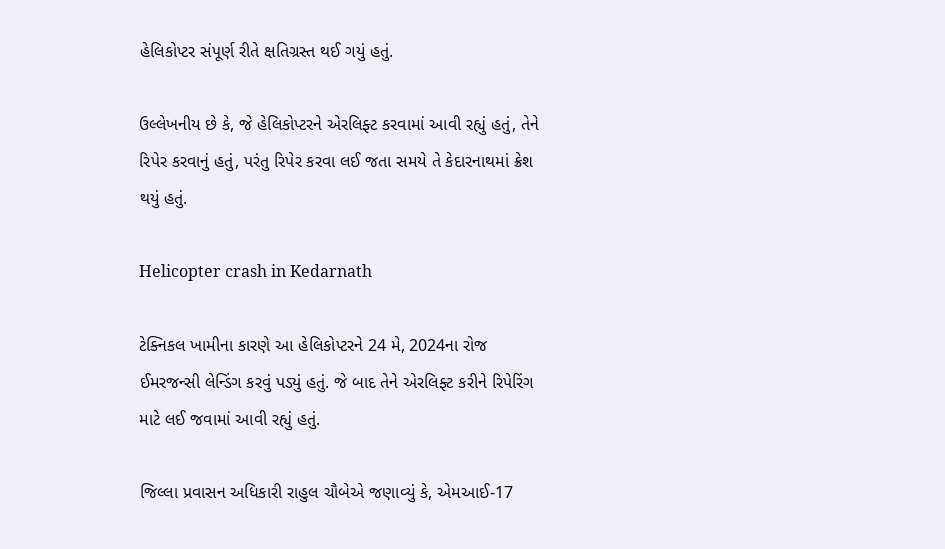હેલિકોપ્ટર સંપૂર્ણ રીતે ક્ષતિગ્રસ્ત થઈ ગયું હતું.

ઉલ્લેખનીય છે કે, જે હેલિકોપ્ટરને એરલિફ્ટ કરવામાં આવી રહ્યું હતું, તેને રિપેર કરવાનું હતું, પરંતુ રિપેર કરવા લઈ જતા સમયે તે કેદારનાથમાં ક્રેશ થયું હતું.

Helicopter crash in Kedarnath

ટેક્નિકલ ખામીના કારણે આ હેલિકોપ્ટરને 24 મે, 2024ના રોજ ઈમરજન્સી લેન્ડિંગ કરવું પડ્યું હતું. જે બાદ તેને એરલિફ્ટ કરીને રિપેરિંગ માટે લઈ જવામાં આવી રહ્યું હતું.

જિલ્લા પ્રવાસન અધિકારી રાહુલ ચૌબેએ જણાવ્યું કે, એમઆઈ-17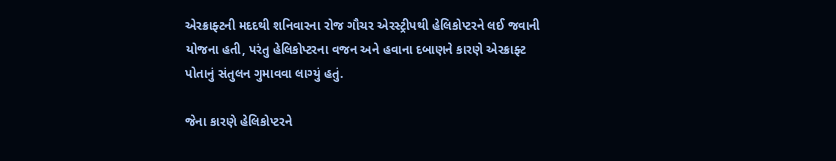એરક્રાફ્ટની મદદથી શનિવારના રોજ ગૌચર એરસ્ટ્રીપથી હેલિકોપ્ટરને લઈ જવાની યોજના હતી, પરંતુ હેલિકોપ્ટરના વજન અને હવાના દબાણને કારણે એરક્રાફ્ટ પોતાનું સંતુલન ગુમાવવા લાગ્યું હતું.

જેના કારણે હેલિકોપ્ટરને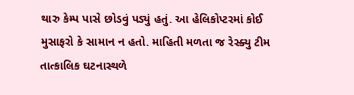થારુ કેમ્પ પાસે છોડવું પડ્યું હતું. આ હેલિકોપ્ટરમાં કોઈ મુસાફરો કે સામાન ન હતો. માહિતી મળતા જ રેસ્ક્યુ ટીમ તાત્કાલિક ઘટનાસ્થળે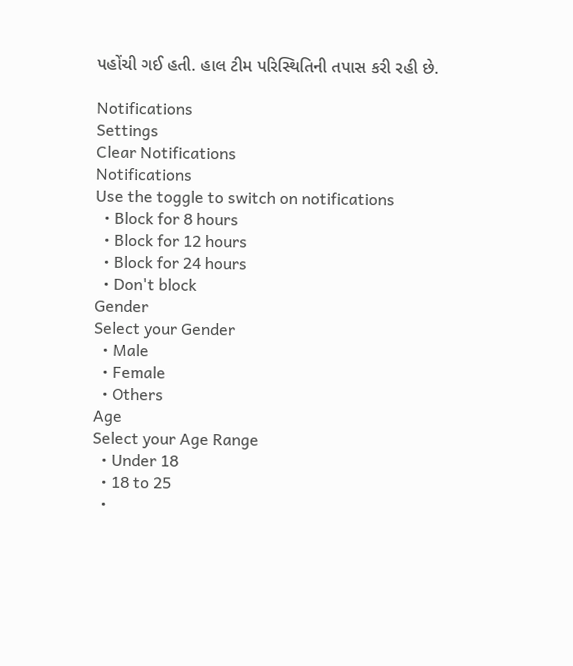પહોંચી ગઈ હતી. હાલ ટીમ પરિસ્થિતિની તપાસ કરી રહી છે.

Notifications
Settings
Clear Notifications
Notifications
Use the toggle to switch on notifications
  • Block for 8 hours
  • Block for 12 hours
  • Block for 24 hours
  • Don't block
Gender
Select your Gender
  • Male
  • Female
  • Others
Age
Select your Age Range
  • Under 18
  • 18 to 25
  •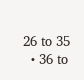26 to 35
  • 36 to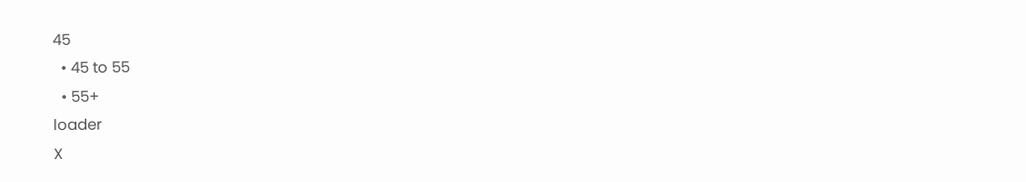45
  • 45 to 55
  • 55+
loader
X